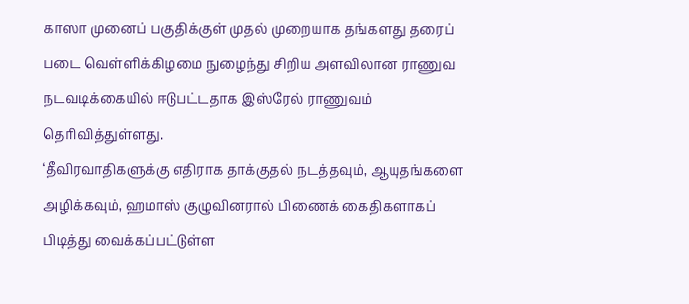காஸா முனைப் பகுதிக்குள் முதல் முறையாக தங்களது தரைப் படை வெள்ளிக்கிழமை நுழைந்து சிறிய அளவிலான ராணுவ நடவடிக்கையில் ஈடுபட்டதாக இஸ்ரேல் ராணுவம் தெரிவித்துள்ளது.
‘தீவிரவாதிகளுக்கு எதிராக தாக்குதல் நடத்தவும், ஆயுதங்களை அழிக்கவும், ஹமாஸ் குழுவினரால் பிணைக் கைதிகளாகப் பிடித்து வைக்கப்பட்டுள்ள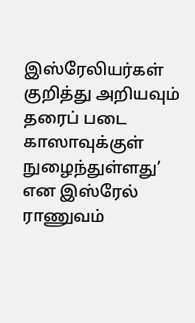இஸ்ரேலியர்கள் குறித்து அறியவும் தரைப் படை காஸாவுக்குள் நுழைந்துள்ளது’ என இஸ்ரேல் ராணுவம்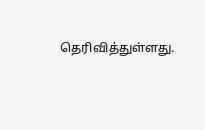தெரிவித்துள்ளது.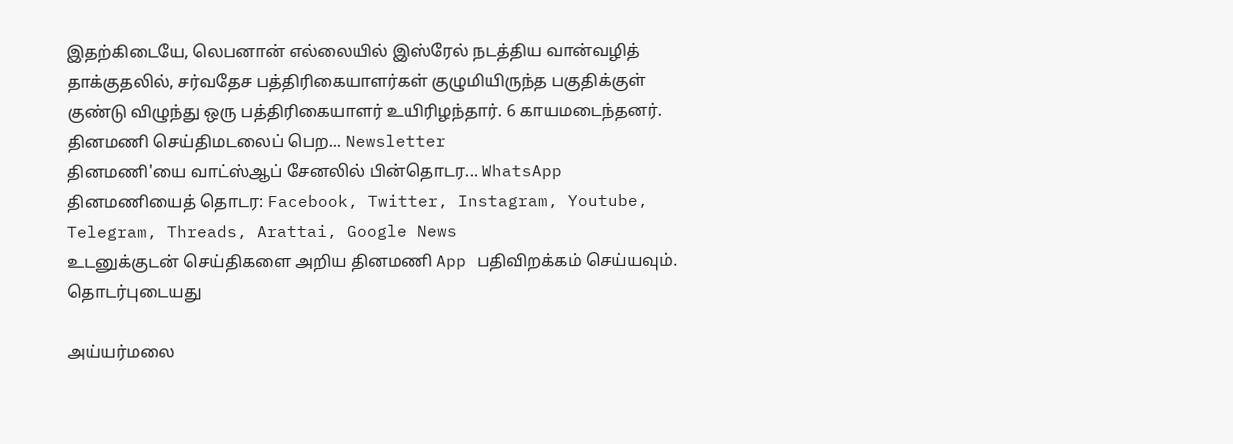இதற்கிடையே, லெபனான் எல்லையில் இஸ்ரேல் நடத்திய வான்வழித் தாக்குதலில், சர்வதேச பத்திரிகையாளர்கள் குழுமியிருந்த பகுதிக்குள் குண்டு விழுந்து ஒரு பத்திரிகையாளர் உயிரிழந்தார். 6 காயமடைந்தனர்.
தினமணி செய்திமடலைப் பெற... Newsletter
தினமணி'யை வாட்ஸ்ஆப் சேனலில் பின்தொடர... WhatsApp
தினமணியைத் தொடர: Facebook, Twitter, Instagram, Youtube, Telegram, Threads, Arattai, Google News
உடனுக்குடன் செய்திகளை அறிய தினமணி App பதிவிறக்கம் செய்யவும்.
தொடர்புடையது

அய்யர்மலை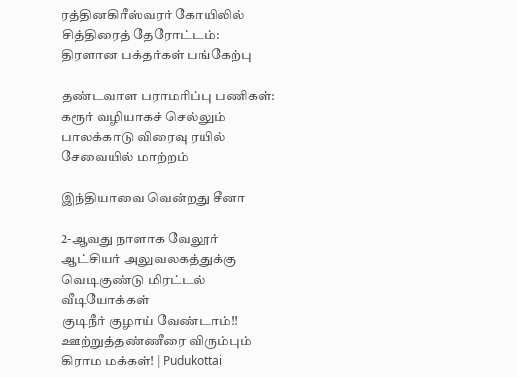ரத்தினகிரீஸ்வரர் கோயிலில் சித்திரைத் தேரோட்டம்: திரளான பக்தர்கள் பங்கேற்பு

தண்டவாள பராமரிப்பு பணிகள்: கரூர் வழியாகச் செல்லும் பாலக்காடு விரைவு ரயில் சேவையில் மாற்றம்

இந்தியாவை வென்றது சீனா

2-ஆவது நாளாக வேலூர் ஆட்சியர் அலுவலகத்துக்கு வெடிகுண்டு மிரட்டல்
வீடியோக்கள்
குடிநீர் குழாய் வேண்டாம்!! ஊற்றுத்தண்ணீரை விரும்பும் கிராம மக்கள்! | Pudukottai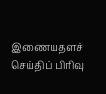இணையதளச் செய்திப் பிரிவு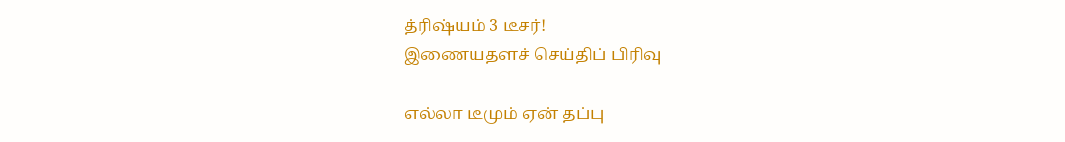த்ரிஷ்யம் 3 டீசர்!
இணையதளச் செய்திப் பிரிவு

எல்லா டீமும் ஏன் தப்பு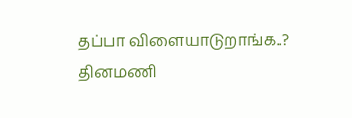தப்பா விளையாடுறாங்க..?
தினமணி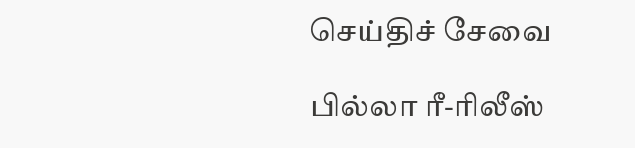செய்திச் சேவை

பில்லா ரீ-ரிலீஸ்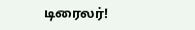டிரைலர்!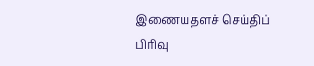இணையதளச் செய்திப் பிரிவு